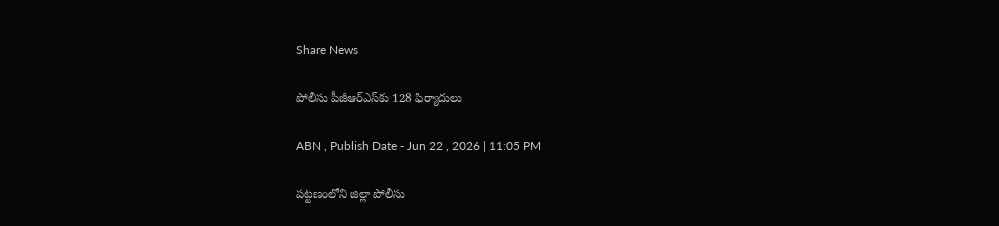Share News

పోలీసు పీజీఆర్‌ఎస్‌కు 128 ఫిర్యాదులు

ABN , Publish Date - Jun 22 , 2026 | 11:05 PM

పట్టణంలోని జిల్లా పోలీసు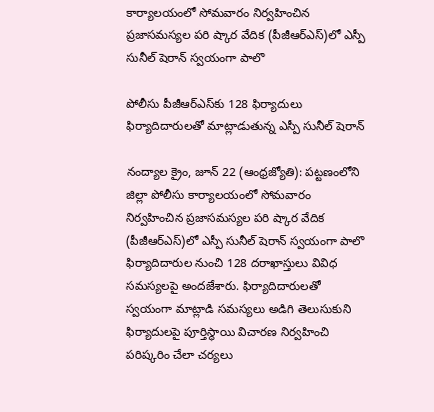కార్యాలయంలో సోమవారం నిర్వహించిన ప్రజాసమస్యల పరి ష్కార వేదిక (పీజీఆర్‌ఎస్‌)లో ఎస్పీ సునీల్‌ షెరాన్‌ స్వయంగా పాలొ

పోలీసు పీజీఆర్‌ఎస్‌కు 128 ఫిర్యాదులు
ఫిర్యాదిదారులతో మాట్లాడుతున్న ఎస్పీ సునీల్‌ షెరాన్‌

నంద్యాల క్రైం, జూన్‌ 22 (ఆంధ్రజ్యోతి): పట్టణంలోని జిల్లా పోలీసు కార్యాలయంలో సోమవారం నిర్వహించిన ప్రజాసమస్యల పరి ష్కార వేదిక (పీజీఆర్‌ఎస్‌)లో ఎస్పీ సునీల్‌ షెరాన్‌ స్వయంగా పాలొ ఫిర్యాదిదారుల నుంచి 128 దరాఖాస్తులు వివిధ సమస్యలపై అందజేశారు. ఫిర్యాదిదారులతో స్వయంగా మాట్లాడి సమస్యలు అడిగి తెలుసుకుని ఫిర్యాదులపై పూర్తిస్థాయి విచారణ నిర్వహించి పరిష్కరిం చేలా చర్యలు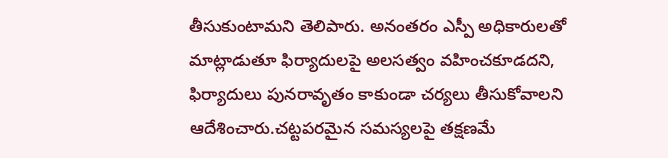తీసుకుంటామని తెలిపారు. అనంతరం ఎస్పీ అధికారులతో మాట్లాడుతూ ఫిర్యాదులపై అలసత్వం వహించకూడదని, ఫిర్యాదులు పునరావృతం కాకుండా చర్యలు తీసుకోవాలని ఆదేశించారు.చట్టపరమైన సమస్యలపై తక్షణమే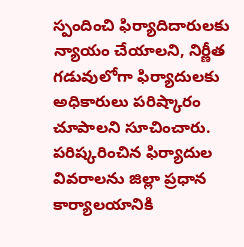స్పందించి ఫిర్యాదిదారులకు న్యాయం చేయాలని, నిర్ణీత గడువులోగా ఫిర్యాదులకు అధికారులు పరిష్కారం చూపాలని సూచించారు. పరిష్కరించిన ఫిర్యాదుల వివరాలను జిల్లా ప్రధాన కార్యాలయానికి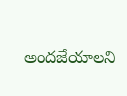అందజేయాలని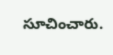సూచించారు.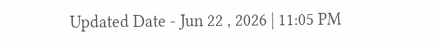Updated Date - Jun 22 , 2026 | 11:05 PM